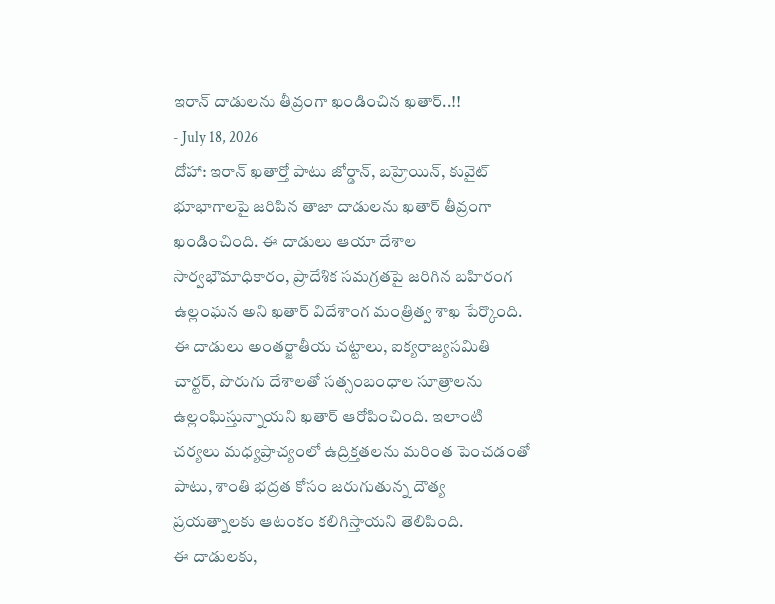ఇరాన్ దాడులను తీవ్రంగా ఖండించిన ఖతార్..!!
- July 18, 2026
దోహా: ఇరాన్ ఖతార్తో పాటు జోర్డాన్, బహ్రెయిన్, కువైట్ భూభాగాలపై జరిపిన తాజా దాడులను ఖతార్ తీవ్రంగా ఖండించింది. ఈ దాడులు ఆయా దేశాల సార్వభౌమాధికారం, ప్రాదేశిక సమగ్రతపై జరిగిన బహిరంగ ఉల్లంఘన అని ఖతార్ విదేశాంగ మంత్రిత్వ శాఖ పేర్కొంది. ఈ దాడులు అంతర్జాతీయ చట్టాలు, ఐక్యరాజ్యసమితి చార్టర్, పొరుగు దేశాలతో సత్సంబంధాల సూత్రాలను ఉల్లంఘిస్తున్నాయని ఖతార్ ఆరోపించింది. ఇలాంటి చర్యలు మధ్యప్రాచ్యంలో ఉద్రిక్తతలను మరింత పెంచడంతో పాటు, శాంతి భద్రత కోసం జరుగుతున్న దౌత్య ప్రయత్నాలకు ఆటంకం కలిగిస్తాయని తెలిపింది.
ఈ దాడులకు,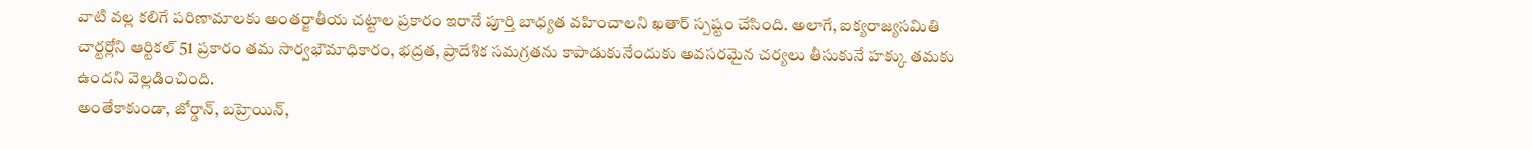వాటి వల్ల కలిగే పరిణామాలకు అంతర్జాతీయ చట్టాల ప్రకారం ఇరానే పూర్తి బాధ్యత వహించాలని ఖతార్ స్పష్టం చేసింది. అలాగే, ఐక్యరాజ్యసమితి చార్టర్లోని ఆర్టికల్ 51 ప్రకారం తమ సార్వభౌమాధికారం, భద్రత, ప్రాదేశిక సమగ్రతను కాపాడుకునేందుకు అవసరమైన చర్యలు తీసుకునే హక్కు తమకు ఉందని వెల్లడించింది.
అంతేకాకుండా, జోర్డాన్, బహ్రెయిన్,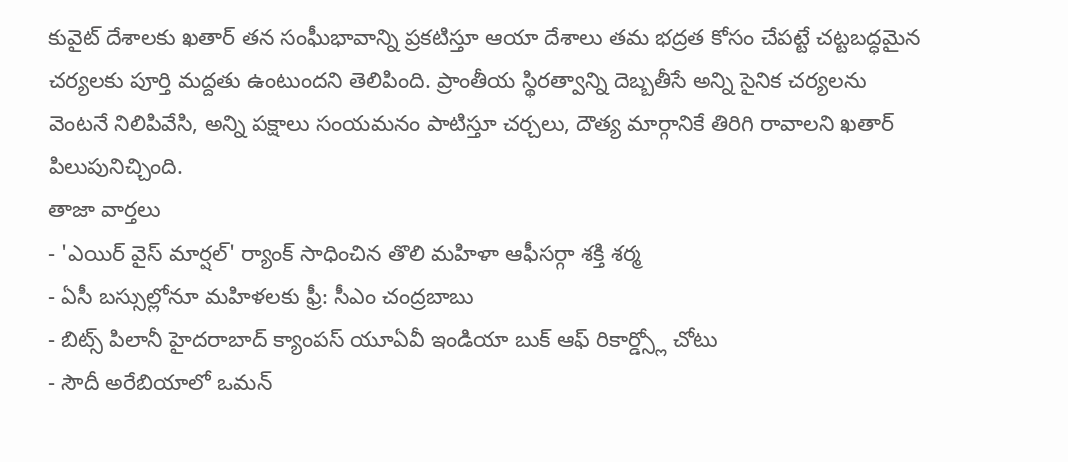కువైట్ దేశాలకు ఖతార్ తన సంఘీభావాన్ని ప్రకటిస్తూ ఆయా దేశాలు తమ భద్రత కోసం చేపట్టే చట్టబద్ధమైన చర్యలకు పూర్తి మద్దతు ఉంటుందని తెలిపింది. ప్రాంతీయ స్థిరత్వాన్ని దెబ్బతీసే అన్ని సైనిక చర్యలను వెంటనే నిలిపివేసి, అన్ని పక్షాలు సంయమనం పాటిస్తూ చర్చలు, దౌత్య మార్గానికే తిరిగి రావాలని ఖతార్ పిలుపునిచ్చింది.
తాజా వార్తలు
- 'ఎయిర్ వైస్ మార్షల్' ర్యాంక్ సాధించిన తొలి మహిళా ఆఫీసర్గా శక్తి శర్మ
- ఏసీ బస్సుల్లోనూ మహిళలకు ఫ్రీ: సీఎం చంద్రబాబు
- బిట్స్ పిలానీ హైదరాబాద్ క్యాంపస్ యూఏవీ ఇండియా బుక్ ఆఫ్ రికార్డ్స్లో చోటు
- సౌదీ అరేబియాలో ఒమన్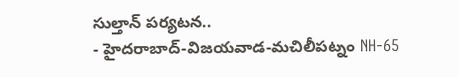సుల్తాన్ పర్యటన..
- హైదరాబాద్-విజయవాడ-మచిలీపట్నం NH-65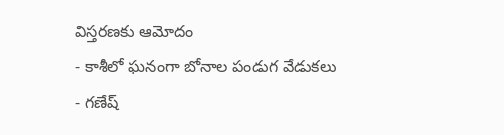విస్తరణకు ఆమోదం
- కాశీలో ఘనంగా బోనాల పండుగ వేడుకలు
- గణేష్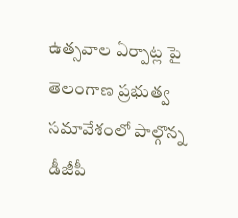ఉత్సవాల ఏర్పాట్ల పై తెలంగాణ ప్రభుత్వ సమావేశంలో పాల్గొన్న డీజీపీ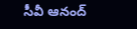సీవీ ఆనంద్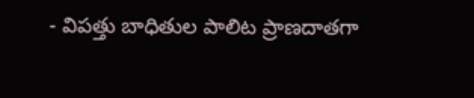- విపత్తు బాధితుల పాలిట ప్రాణదాతగా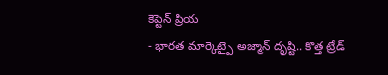కెప్టెన్ ప్రియ
- భారత మార్కెట్పై అజ్మాన్ దృష్టి.. కొత్త ట్రేడ్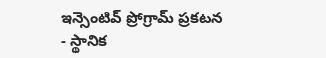ఇన్సెంటివ్ ప్రోగ్రామ్ ప్రకటన
- స్థానిక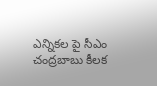ఎన్నికల పై సీఎం చంద్రబాబు కీలక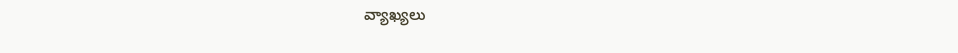వ్యాఖ్యలు